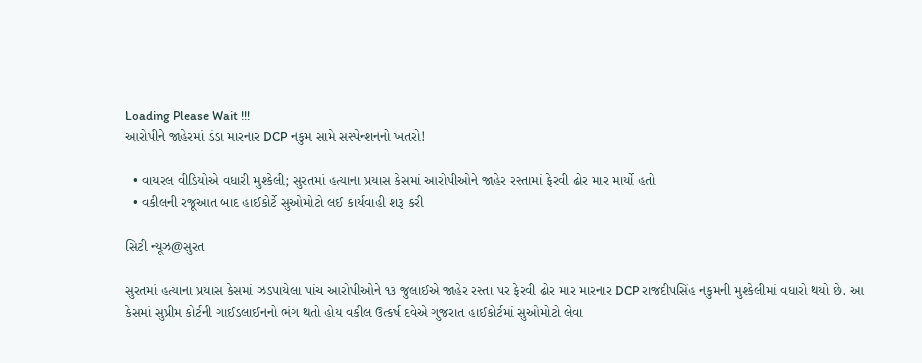Loading Please Wait !!!
આરોપીને જાહેરમાં ડંડા મારનાર DCP નકુમ સામે સસ્પેન્શનનો ખતરો!

  • વાયરલ વીડિયોએ વધારી મુશ્કેલી; સુરતમાં હત્યાના પ્રયાસ કેસમાં આરોપીઓને જાહેર રસ્તામાં ફેરવી ઢોર માર માર્યો હતો
  • વકીલની રજૂઆત બાદ હાઈકોર્ટે સુઓમોટો લઈ કાર્યવાહી શરૂ કરી

સિટી ન્યૂઝ@સુરત

સુરતમાં હત્યાના પ્રયાસ કેસમાં ઝડપાયેલા પાંચ આરોપીઓને ૧૩ જુલાઈએ જાહેર રસ્તા પર ફેરવી ઢોર માર મારનાર DCP રાજદીપસિંહ નકુમની મુશ્કેલીમાં વધારો થયો છે. આ કેસમાં સુપ્રીમ કોર્ટની ગાઈડલાઈનનો ભંગ થતો હોય વકીલ ઉત્કર્ષ દવેએ ગુજરાત હાઈકોર્ટમાં સુઓમોટો લેવા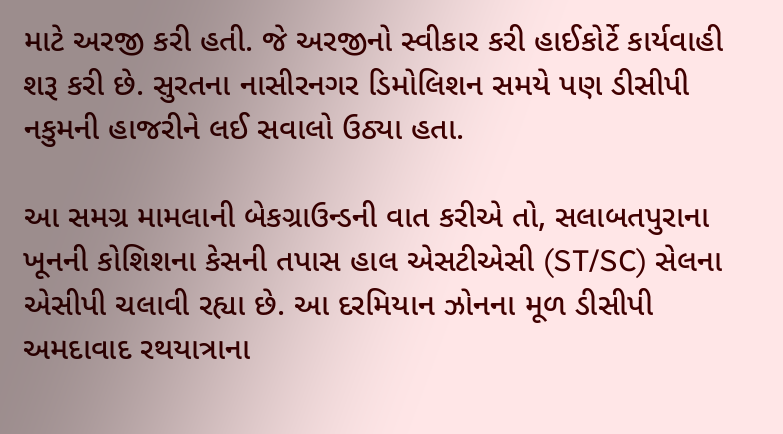માટે અરજી કરી હતી. જે અરજીનો સ્વીકાર કરી હાઈકોર્ટે કાર્યવાહી શરૂ કરી છે. સુરતના નાસીરનગર ડિમોલિશન સમયે પણ ડીસીપી નકુમની હાજરીને લઈ સવાલો ઉઠ્યા હતા.

આ સમગ્ર મામલાની બેકગ્રાઉન્ડની વાત કરીએ તો, સલાબતપુરાના ખૂનની કોશિશના કેસની તપાસ હાલ એસટીએસી (ST/SC) સેલના એસીપી ચલાવી રહ્યા છે. આ દરમિયાન ઝોનના મૂળ ડીસીપી અમદાવાદ રથયાત્રાના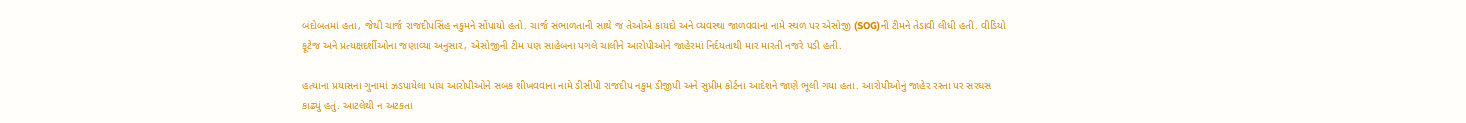બંદોબતમાં હતા, જેથી ચાર્જ રાજદીપસિંહ નકુમને સોંપાયો હતો. ચાર્જ સંભાળતાની સાથે જ તેઓએ કાયદો અને વ્યવસ્થા જાળવવાના નામે સ્થળ પર એસોજી (SOG)ની ટીમને તેડાવી લીધી હતી. વીડિયો ફૂટેજ અને પ્રત્યક્ષદર્શીઓના જણાવ્યા અનુસાર, એસોજીની ટીમ પણ સાહેબના પગલે ચાલીને આરોપીઓને જાહેરમાં નિર્દયતાથી માર મારતી નજરે પડી હતી.

હત્યાના પ્રયાસના ગુનામાં ઝડપાયેલા પાંચ આરોપીઓને સબક શીખવવાના નામે ડીસીપી રાજદીપ નકુમ ડીજીપી અને સુપ્રીમ કોર્ટના આદેશને જાણે ભૂલી ગયા હતા. આરોપીઓનું જાહેર રસ્તા પર સરઘસ કાઢ્યું હતું. આટલેથી ન અટકતા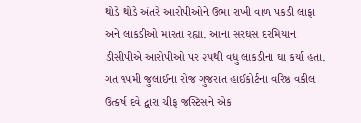થોડે થોડે અંતરે આરોપીઓને ઉભા રાખી વાળ પકડી લાફા અને લાકડીઓ મારતા રહ્યા. આના સરઘસ દરમિયાન ડીસીપીએ આરોપીઓ પર ૨૫થી વધુ લાકડીના ઘા કર્યા હતા. ગત ૧૫મી જુલાઈના રોજ ગુજરાત હાઈકોર્ટના વરિષ્ઠ વકીલ ઉત્કર્ષ દવે દ્વારા ચીફ જસ્ટિસને એક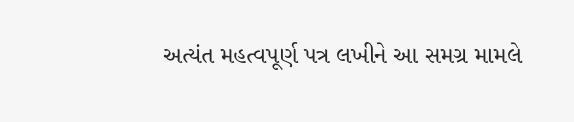અત્યંત મહત્વપૂર્ણ પત્ર લખીને આ સમગ્ર મામલે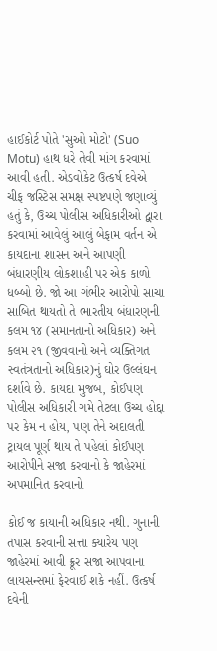હાઈકોર્ટ પોતે 'સુઓ મોટો' (Suo Motu) હાથ ધરે તેવી માંગ કરવામાં આવી હતી. એડવોકેટ ઉત્કર્ષ દવેએ ચીફ જસ્ટિસ સમક્ષ સ્પષ્ટપણે જણાવ્યું હતું કે, ઉચ્ચ પોલીસ અધિકારીઓ દ્વારા કરવામાં આવેલું આલું બેફામ વર્તન એ કાયદાના શાસન અને આપણી બંધારણીય લોકશાહી પર એક કાળો ધબ્બો છે. જો આ ગંભીર આરોપો સાચા સાબિત થાયતો તે ભારતીય બંધારણની કલમ ૧૪ (સમાનતાનો અધિકાર) અને કલમ ૨૧ (જીવવાનો અને વ્યક્તિગત સ્વતંત્રતાનો અધિકાર)નું ઘોર ઉલ્લંઘન દર્શાવે છે. કાયદા મુજબ, કોઈપણ પોલીસ અધિકારી ગમે તેટલા ઉચ્ચ હોદ્દા પર કેમ ન હોય, પણ તેને અદાલતી ટ્રાયલ પૂર્ણ થાય તે પહેલાં કોઈપણ આરોપીને સજા કરવાનો કે જાહેરમાં અપમાનિત કરવાનો

કોઈ જ કાયાની અધિકાર નથી. ગુનાની તપાસ કરવાની સત્તા ક્યારેય પણ જાહેરમાં આવી ક્રૂર સજા આપવાના લાયસન્સમાં ફેરવાઈ શકે નહીં. ઉત્કર્ષ દવેની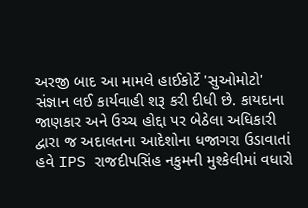અરજી બાદ આ મામલે હાઈકોર્ટે 'સુઓમોટો' સંજ્ઞાન લઈ કાર્યવાહી શરૂ કરી દીધી છે. કાયદાના જાણકાર અને ઉચ્ચ હોદ્દા પર બેઠેલા અધિકારી દ્વારા જ અદાલતના આદેશોના ધજાગરા ઉડાવાતાં હવે IPS રાજદીપસિંહ નકુમની મુશ્કેલીમાં વધારો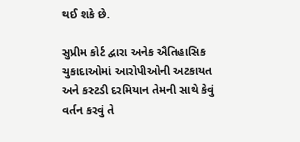થઈ શકે છે.

સુપ્રીમ કોર્ટ દ્વારા અનેક ઐતિહાસિક ચુકાદાઓમાં આરોપીઓની અટકાયત અને કસ્ટડી દરમિયાન તેમની સાથે કેવું વર્તન કરવું તે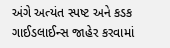અંગે અત્યંત સ્પષ્ટ અને કડક ગાઈડલાઈન્સ જાહેર કરવામાં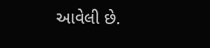આવેલી છે.